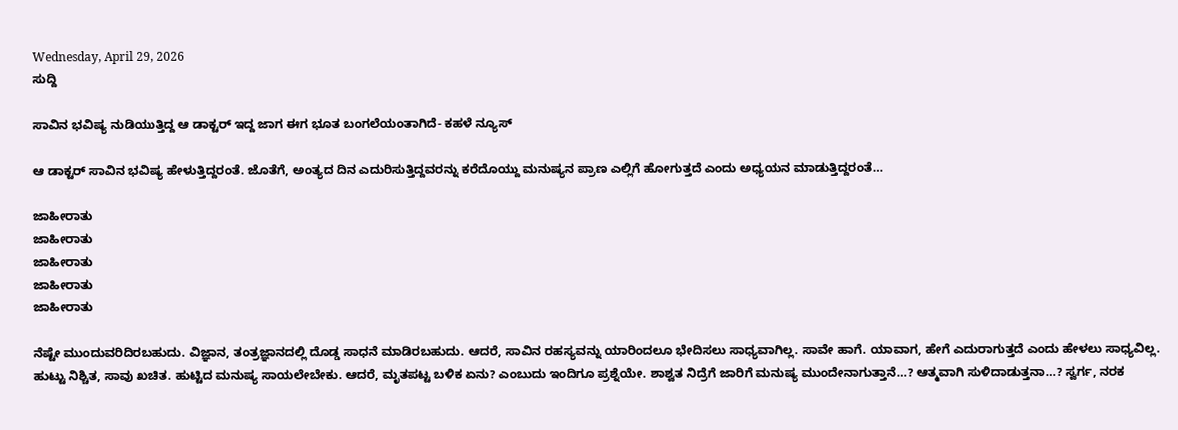Wednesday, April 29, 2026
ಸುದ್ದಿ

ಸಾವಿನ ಭವಿಷ್ಯ ನುಡಿಯುತ್ತಿದ್ದ ಆ ಡಾಕ್ಟರ್ ಇದ್ದ ಜಾಗ ಈಗ ಭೂತ ಬಂಗಲೆಯಂತಾಗಿದೆ- ಕಹಳೆ ನ್ಯೂಸ್

ಆ ಡಾಕ್ಟರ್ ಸಾವಿನ ಭವಿಷ್ಯ ಹೇಳುತ್ತಿದ್ದರಂತೆ. ಜೊತೆಗೆ, ಅಂತ್ಯದ ದಿನ ಎದುರಿಸುತ್ತಿದ್ದವರನ್ನು ಕರೆದೊಯ್ದು ಮನುಷ್ಯನ ಪ್ರಾಣ ಎಲ್ಲಿಗೆ ಹೋಗುತ್ತದೆ ಎಂದು ಅಧ್ಯಯನ ಮಾಡುತ್ತಿದ್ದರಂತೆ…

ಜಾಹೀರಾತು
ಜಾಹೀರಾತು
ಜಾಹೀರಾತು
ಜಾಹೀರಾತು
ಜಾಹೀರಾತು

ನೆಷ್ಟೇ ಮುಂದುವರಿದಿರಬಹುದು. ವಿಜ್ಞಾನ, ತಂತ್ರಜ್ಞಾನದಲ್ಲಿ ದೊಡ್ಡ ಸಾಧನೆ ಮಾಡಿರಬಹುದು. ಆದರೆ, ಸಾವಿನ ರಹಸ್ಯವನ್ನು ಯಾರಿಂದಲೂ ಭೇದಿಸಲು ಸಾಧ್ಯವಾಗಿಲ್ಲ. ಸಾವೇ ಹಾಗೆ. ಯಾವಾಗ, ಹೇಗೆ ಎದುರಾಗುತ್ತದೆ ಎಂದು ಹೇಳಲು ಸಾಧ್ಯವಿಲ್ಲ. ಹುಟ್ಟು ನಿಶ್ಚಿತ, ಸಾವು ಖಚಿತ. ಹುಟ್ಟಿದ ಮನುಷ್ಯ ಸಾಯಲೇಬೇಕು. ಆದರೆ, ಮೃತಪಟ್ಟ ಬಳಿಕ ಏನು? ಎಂಬುದು ಇಂದಿಗೂ ಪ್ರಶ್ನೆಯೇ. ಶಾಶ್ವತ ನಿದ್ರೆಗೆ ಜಾರಿಗೆ ಮನುಷ್ಯ ಮುಂದೇನಾಗುತ್ತಾನೆ…? ಆತ್ಮವಾಗಿ ಸುಳಿದಾಡುತ್ತನಾ…? ಸ್ವರ್ಗ, ನರಕ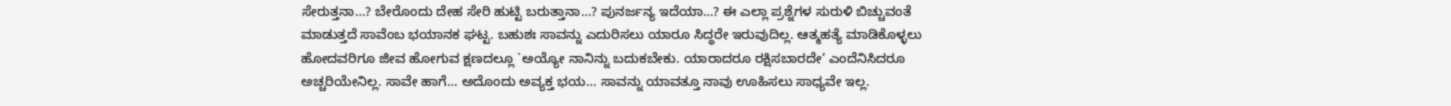ಸೇರುತ್ತನಾ…? ಬೇರೊಂದು ದೇಹ ಸೇರಿ ಹುಟ್ಟಿ ಬರುತ್ತಾನಾ…? ಪುನರ್ಜನ್ಯ ಇದೆಯಾ…? ಈ ಎಲ್ಲಾ ಪ್ರಶ್ನೆಗಳ ಸುರುಳಿ ಬಿಚ್ಚುವಂತೆ ಮಾಡುತ್ತದೆ ಸಾವೆಂಬ ಭಯಾನಕ ಘಟ್ಟ. ಬಹುಶಃ ಸಾವನ್ನು ಎದುರಿಸಲು ಯಾರೂ ಸಿದ್ಧರೇ ಇರುವುದಿಲ್ಲ. ಆತ್ಮಹತ್ಯೆ ಮಾಡಿಕೊಳ್ಳಲು ಹೋದವರಿಗೂ ಜೀವ ಹೋಗುವ ಕ್ಷಣದಲ್ಲೂ `ಅಯ್ಯೋ ನಾನಿನ್ನು ಬದುಕಬೇಕು. ಯಾರಾದರೂ ರಕ್ಷಿಸಬಾರದೇ’ ಎಂದೆನಿಸಿದರೂ ಅಚ್ಚರಿಯೇನಿಲ್ಲ. ಸಾವೇ ಹಾಗೆ… ಅದೊಂದು ಅವ್ಯಕ್ತ ಭಯ… ಸಾವನ್ನು ಯಾವತ್ತೂ ನಾವು ಊಹಿಸಲು ಸಾಧ್ಯವೇ ಇಲ್ಲ.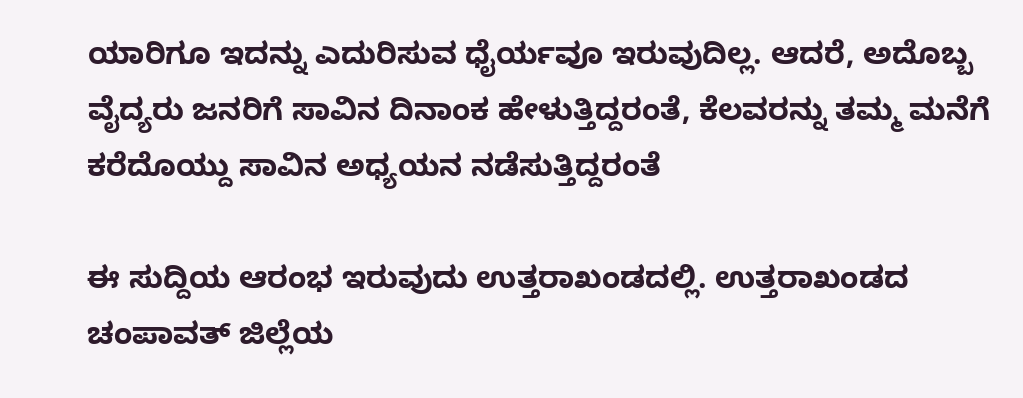ಯಾರಿಗೂ ಇದನ್ನು ಎದುರಿಸುವ ಧೈರ್ಯವೂ ಇರುವುದಿಲ್ಲ. ಆದರೆ, ಅದೊಬ್ಬ ವೈದ್ಯರು ಜನರಿಗೆ ಸಾವಿನ ದಿನಾಂಕ ಹೇಳುತ್ತಿದ್ದರಂತೆ, ಕೆಲವರನ್ನು ತಮ್ಮ ಮನೆಗೆ ಕರೆದೊಯ್ದು ಸಾವಿನ ಅಧ್ಯಯನ ನಡೆಸುತ್ತಿದ್ದರಂತೆ

ಈ ಸುದ್ದಿಯ ಆರಂಭ ಇರುವುದು ಉತ್ತರಾಖಂಡದಲ್ಲಿ. ಉತ್ತರಾಖಂಡದ ಚಂಪಾವತ್ ಜಿಲ್ಲೆಯ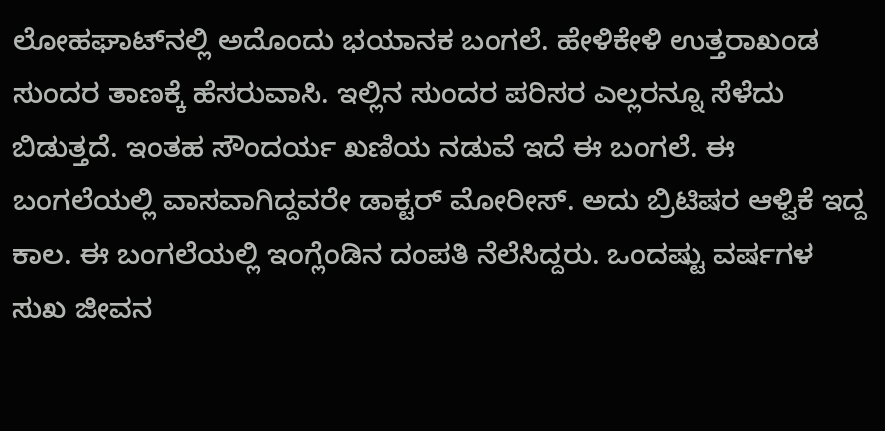ಲೋಹಘಾಟ್‌ನಲ್ಲಿ ಅದೊಂದು ಭಯಾನಕ ಬಂಗಲೆ. ಹೇಳಿಕೇಳಿ ಉತ್ತರಾಖಂಡ ಸುಂದರ ತಾಣಕ್ಕೆ ಹೆಸರುವಾಸಿ. ಇಲ್ಲಿನ ಸುಂದರ ಪರಿಸರ ಎಲ್ಲರನ್ನೂ ಸೆಳೆದು ಬಿಡುತ್ತದೆ. ಇಂತಹ ಸೌಂದರ್ಯ ಖಣಿಯ ನಡುವೆ ಇದೆ ಈ ಬಂಗಲೆ. ಈ ಬಂಗಲೆಯಲ್ಲಿ ವಾಸವಾಗಿದ್ದವರೇ ಡಾಕ್ಟರ್ ಮೋರೀಸ್. ಅದು ಬ್ರಿಟಿಷರ ಆಳ್ವಿಕೆ ಇದ್ದ ಕಾಲ. ಈ ಬಂಗಲೆಯಲ್ಲಿ ಇಂಗ್ಲೆಂಡಿನ ದಂಪತಿ ನೆಲೆಸಿದ್ದರು. ಒಂದಷ್ಟು ವರ್ಷಗಳ ಸುಖ ಜೀವನ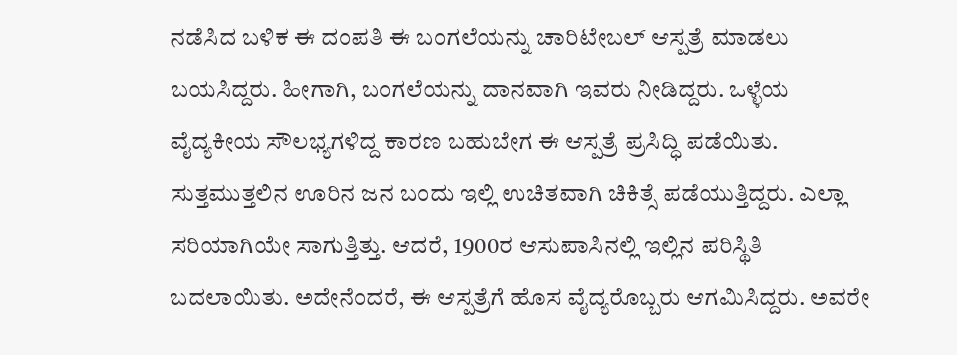ನಡೆಸಿದ ಬಳಿಕ ಈ ದಂಪತಿ ಈ ಬಂಗಲೆಯನ್ನು ಚಾರಿಟೇಬಲ್ ಆಸ್ಪತ್ರೆ ಮಾಡಲು ಬಯಸಿದ್ದರು. ಹೀಗಾಗಿ, ಬಂಗಲೆಯನ್ನು ದಾನವಾಗಿ ಇವರು ನೀಡಿದ್ದರು. ಒಳ್ಳೆಯ ವೈದ್ಯಕೀಯ ಸೌಲಭ್ಯಗಳಿದ್ದ ಕಾರಣ ಬಹುಬೇಗ ಈ ಆಸ್ಪತ್ರೆ ಪ್ರಸಿದ್ಧಿ ಪಡೆಯಿತು. ಸುತ್ತಮುತ್ತಲಿನ ಊರಿನ ಜನ ಬಂದು ಇಲ್ಲಿ ಉಚಿತವಾಗಿ ಚಿಕಿತ್ಸೆ ಪಡೆಯುತ್ತಿದ್ದರು. ಎಲ್ಲಾ ಸರಿಯಾಗಿಯೇ ಸಾಗುತ್ತಿತ್ತು. ಆದರೆ, 1900ರ ಆಸುಪಾಸಿನಲ್ಲಿ ಇಲ್ಲಿನ ಪರಿಸ್ಥಿತಿ ಬದಲಾಯಿತು. ಅದೇನೆಂದರೆ, ಈ ಆಸ್ಪತ್ರೆಗೆ ಹೊಸ ವೈದ್ಯರೊಬ್ಬರು ಆಗಮಿಸಿದ್ದರು. ಅವರೇ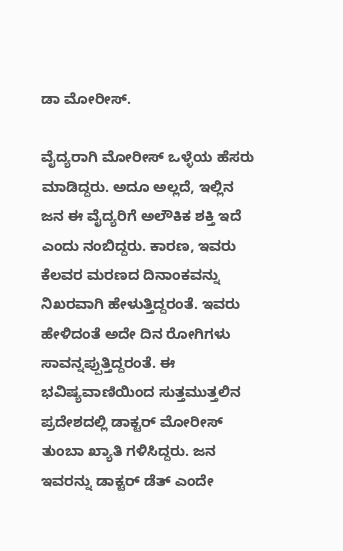ಡಾ ಮೋರೀಸ್.

ವೈದ್ಯರಾಗಿ ಮೋರೀಸ್ ಒಳ್ಳೆಯ ಹೆಸರು ಮಾಡಿದ್ದರು. ಅದೂ ಅಲ್ಲದೆ, ಇಲ್ಲಿನ ಜನ ಈ ವೈದ್ಯರಿಗೆ ಅಲೌಕಿಕ ಶಕ್ತಿ ಇದೆ ಎಂದು ನಂಬಿದ್ದರು. ಕಾರಣ, ಇವರು ಕೆಲವರ ಮರಣದ ದಿನಾಂಕವನ್ನು ನಿಖರವಾಗಿ ಹೇಳುತ್ತಿದ್ದರಂತೆ. ಇವರು ಹೇಳಿದಂತೆ ಅದೇ ದಿನ ರೋಗಿಗಳು ಸಾವನ್ನಪ್ಪುತ್ತಿದ್ದರಂತೆ. ಈ ಭವಿಷ್ಯವಾಣಿಯಿಂದ ಸುತ್ತಮುತ್ತಲಿನ ಪ್ರದೇಶದಲ್ಲಿ ಡಾಕ್ಟರ್ ಮೋರೀಸ್ ತುಂಬಾ ಖ್ಯಾತಿ ಗಳಿಸಿದ್ದರು. ಜನ ಇವರನ್ನು ಡಾಕ್ಟರ್ ಡೆತ್ ಎಂದೇ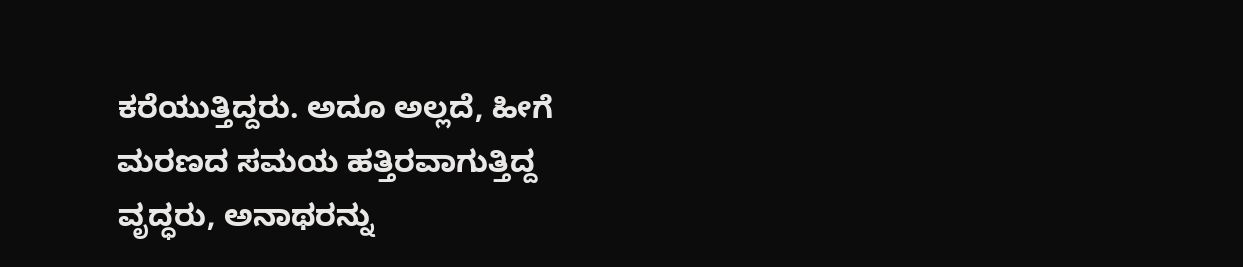ಕರೆಯುತ್ತಿದ್ದರು. ಅದೂ ಅಲ್ಲದೆ, ಹೀಗೆ ಮರಣದ ಸಮಯ ಹತ್ತಿರವಾಗುತ್ತಿದ್ದ ವೃದ್ಧರು, ಅನಾಥರನ್ನು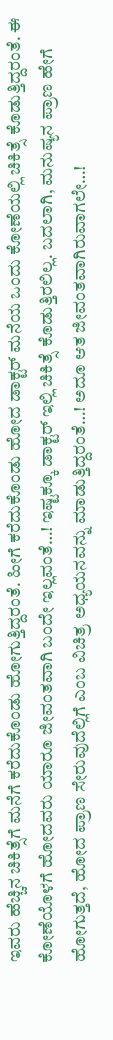ಇವರು ಹೆಚ್ಚಿನ ಚಿಕಿತ್ಸೆಗೆ ಮನೆಗೆ ಕರೆದುಕೊಂಡು ಹೋಗುತ್ತಿದ್ದರಂತೆ. ಹೀಗೆ ಕರೆದುಕೊಂಡು ಹೋದ ಡಾಕ್ಟರ್ ಮನೆಯ ಒಂದು ಕೋಣೆಯಲ್ಲಿ ಚಿಕಿತ್ಸೆ ಕೊಡುತ್ತಿದ್ದರಂತೆ. ಈ ಕೋಣೆಯೊಳಗೆ ಹೋದವರು ಯಾರೂ ಜೀವಂತವಾಗಿ ಬಂದೇ ಇಲ್ಲವಂತೆ…! ಇಷ್ಟಕ್ಕೂ ಡಾಕ್ಟರ್ ಇಲ್ಲಿ ಚಿಕಿತ್ಸೆ ಕೊಡುತ್ತಿರಲಿಲ್ಲ. ಬದಲಾಗಿ, ಮನುಷ್ಯನ ಪ್ರಾಣ ಹೇಗೆ ಹೋಗುತ್ತದೆ, ಹೋದ ಪ್ರಾಣ ಸೇರುವುದೆಲ್ಲಿಗೆ ಎಂಬ ವಿಚಿತ್ರ ಅಧ್ಯಯನವನ್ನು ಮಾಡುತ್ತಿದ್ದರಂತೆ…! ಅದೂ ಆತ ಜೀವಂತವಾಗಿರುವಾಗಲೇ…!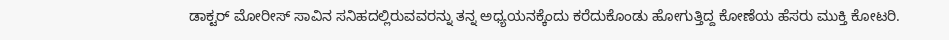ಡಾಕ್ಟರ್ ಮೋರೀಸ್ ಸಾವಿನ ಸನಿಹದಲ್ಲಿರುವವರನ್ನು ತನ್ನ ಅಧ್ಯಯನಕ್ಕೆಂದು ಕರೆದುಕೊಂಡು ಹೋಗುತ್ತಿದ್ದ ಕೋಣೆಯ ಹೆಸರು ಮುಕ್ತಿ ಕೋಟರಿ.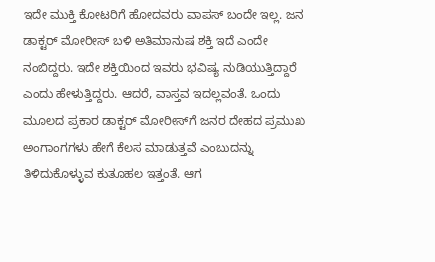ಇದೇ ಮುಕ್ತಿ ಕೋಟರಿಗೆ ಹೋದವರು ವಾಪಸ್ ಬಂದೇ ಇಲ್ಲ. ಜನ ಡಾಕ್ಟರ್ ಮೋರೀಸ್ ಬಳಿ ಅತಿಮಾನುಷ ಶಕ್ತಿ ಇದೆ ಎಂದೇ ನಂಬಿದ್ದರು. ಇದೇ ಶಕ್ತಿಯಿಂದ ಇವರು ಭವಿಷ್ಯ ನುಡಿಯುತ್ತಿದ್ದಾರೆ ಎಂದು ಹೇಳುತ್ತಿದ್ದರು. ಆದರೆ, ವಾಸ್ತವ ಇದಲ್ಲವಂತೆ. ಒಂದು ಮೂಲದ ಪ್ರಕಾರ ಡಾಕ್ಟರ್ ಮೋರೀಸ್‌ಗೆ ಜನರ ದೇಹದ ಪ್ರಮುಖ ಅಂಗಾಂಗಗಳು ಹೇಗೆ ಕೆಲಸ ಮಾಡುತ್ತವೆ ಎಂಬುದನ್ನು ತಿಳಿದುಕೊಳ್ಳುವ ಕುತೂಹಲ ಇತ್ತಂತೆ. ಆಗ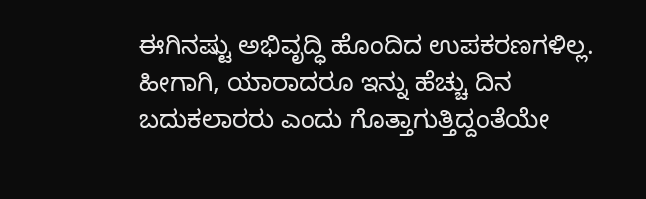ಈಗಿನಷ್ಟು ಅಭಿವೃದ್ಧಿ ಹೊಂದಿದ ಉಪಕರಣಗಳಿಲ್ಲ. ಹೀಗಾಗಿ, ಯಾರಾದರೂ ಇನ್ನು ಹೆಚ್ಚು ದಿನ ಬದುಕಲಾರರು ಎಂದು ಗೊತ್ತಾಗುತ್ತಿದ್ದಂತೆಯೇ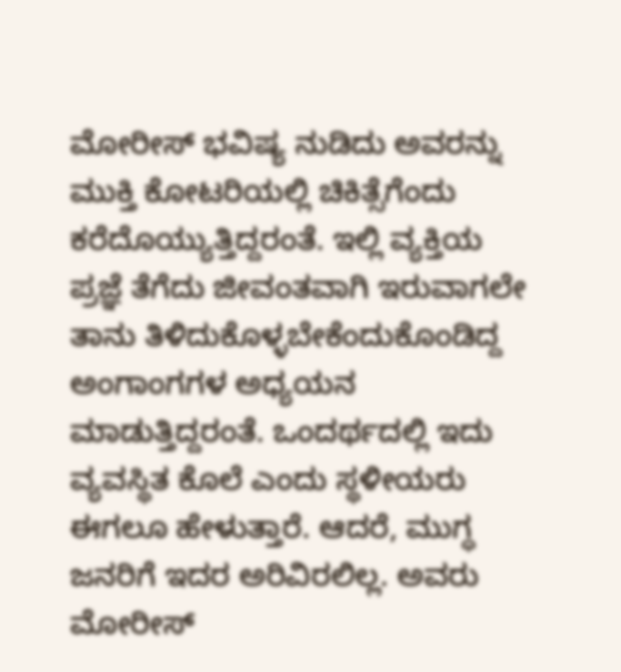ಮೋರೀಸ್ ಭವಿಷ್ಯ ನುಡಿದು ಅವರನ್ನು ಮುಕ್ತಿ ಕೋಟರಿಯಲ್ಲಿ ಚಿಕಿತ್ಸೆಗೆಂದು ಕರೆದೊಯ್ಯುತ್ತಿದ್ದರಂತೆ. ಇಲ್ಲಿ ವ್ಯಕ್ತಿಯ ಪ್ರಜ್ಞೆ ತೆಗೆದು ಜೀವಂತವಾಗಿ ಇರುವಾಗಲೇ ತಾನು ತಿಳಿದುಕೊಳ್ಳಬೇಕೆಂದುಕೊಂಡಿದ್ದ ಅಂಗಾಂಗಗಳ ಅಧ್ಯಯನ ಮಾಡುತ್ತಿದ್ದರಂತೆ. ಒಂದರ್ಥದಲ್ಲಿ ಇದು ವ್ಯವಸ್ಥಿತ ಕೊಲೆ ಎಂದು ಸ್ಥಳೀಯರು ಈಗಲೂ ಹೇಳುತ್ತಾರೆ. ಆದರೆ, ಮುಗ್ಧ ಜನರಿಗೆ ಇದರ ಅರಿವಿರಲಿಲ್ಲ. ಅವರು ಮೋರೀಸ್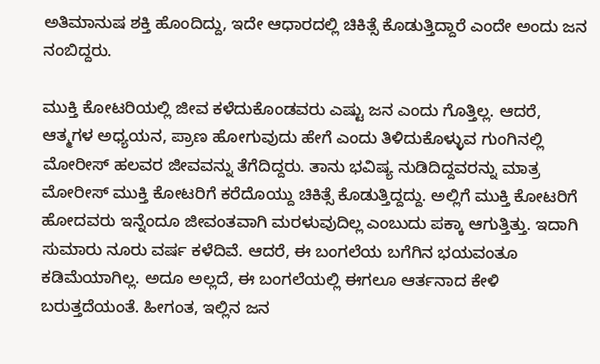ಅತಿಮಾನುಷ ಶಕ್ತಿ ಹೊಂದಿದ್ದು, ಇದೇ ಆಧಾರದಲ್ಲಿ ಚಿಕಿತ್ಸೆ ಕೊಡುತ್ತಿದ್ದಾರೆ ಎಂದೇ ಅಂದು ಜನ ನಂಬಿದ್ದರು.

ಮುಕ್ತಿ ಕೋಟರಿಯಲ್ಲಿ ಜೀವ ಕಳೆದುಕೊಂಡವರು ಎಷ್ಟು ಜನ ಎಂದು ಗೊತ್ತಿಲ್ಲ. ಆದರೆ, ಆತ್ಮಗಳ ಅಧ್ಯಯನ, ಪ್ರಾಣ ಹೋಗುವುದು ಹೇಗೆ ಎಂದು ತಿಳಿದುಕೊಳ್ಳುವ ಗುಂಗಿನಲ್ಲಿ ಮೋರೀಸ್ ಹಲವರ ಜೀವವನ್ನು ತೆಗೆದಿದ್ದರು. ತಾನು ಭವಿಷ್ಯ ನುಡಿದಿದ್ದವರನ್ನು ಮಾತ್ರ ಮೋರೀಸ್ ಮುಕ್ತಿ ಕೋಟರಿಗೆ ಕರೆದೊಯ್ದು ಚಿಕಿತ್ಸೆ ಕೊಡುತ್ತಿದ್ದದ್ದು. ಅಲ್ಲಿಗೆ ಮುಕ್ತಿ ಕೋಟರಿಗೆ ಹೋದವರು ಇನ್ನೆಂದೂ ಜೀವಂತವಾಗಿ ಮರಳುವುದಿಲ್ಲ ಎಂಬುದು ಪಕ್ಕಾ ಆಗುತ್ತಿತ್ತು. ಇದಾಗಿ ಸುಮಾರು ನೂರು ವರ್ಷ ಕಳೆದಿವೆ. ಆದರೆ, ಈ ಬಂಗಲೆಯ ಬಗೆಗಿನ ಭಯವಂತೂ ಕಡಿಮೆಯಾಗಿಲ್ಲ. ಅದೂ ಅಲ್ಲದೆ, ಈ ಬಂಗಲೆಯಲ್ಲಿ ಈಗಲೂ ಆರ್ತನಾದ ಕೇಳಿ ಬರುತ್ತದೆಯಂತೆ. ಹೀಗಂತ, ಇಲ್ಲಿನ ಜನ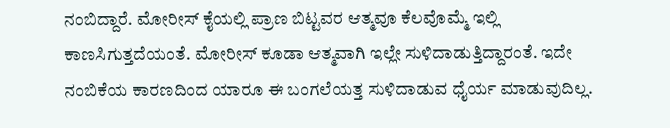ನಂಬಿದ್ದಾರೆ. ಮೋರೀಸ್ ಕೈಯಲ್ಲಿ ಪ್ರಾಣ ಬಿಟ್ಟವರ ಆತ್ಮವೂ ಕೆಲವೊಮ್ಮೆ ಇಲ್ಲಿ ಕಾಣಸಿಗುತ್ತದೆಯಂತೆ. ಮೋರೀಸ್ ಕೂಡಾ ಆತ್ಮವಾಗಿ ಇಲ್ಲೇ ಸುಳಿದಾಡುತ್ತಿದ್ದಾರಂತೆ. ಇದೇ ನಂಬಿಕೆಯ ಕಾರಣದಿಂದ ಯಾರೂ ಈ ಬಂಗಲೆಯತ್ತ ಸುಳಿದಾಡುವ ಧೈರ್ಯ ಮಾಡುವುದಿಲ್ಲ.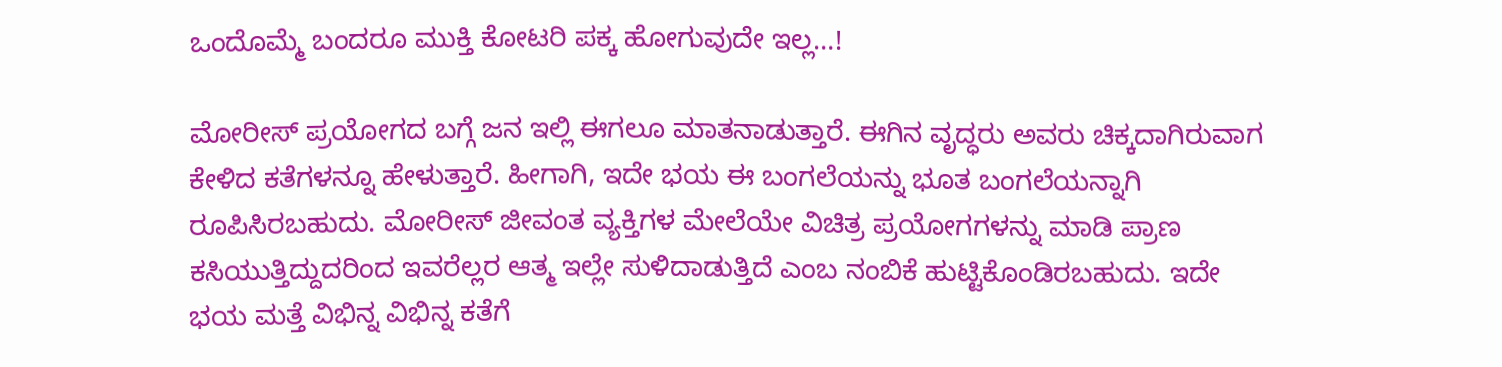ಒಂದೊಮ್ಮೆ ಬಂದರೂ ಮುಕ್ತಿ ಕೋಟರಿ ಪಕ್ಕ ಹೋಗುವುದೇ ಇಲ್ಲ…!

ಮೋರೀಸ್ ಪ್ರಯೋಗದ ಬಗ್ಗೆ ಜನ ಇಲ್ಲಿ ಈಗಲೂ ಮಾತನಾಡುತ್ತಾರೆ. ಈಗಿನ ವೃದ್ಧರು ಅವರು ಚಿಕ್ಕದಾಗಿರುವಾಗ ಕೇಳಿದ ಕತೆಗಳನ್ನೂ ಹೇಳುತ್ತಾರೆ. ಹೀಗಾಗಿ, ಇದೇ ಭಯ ಈ ಬಂಗಲೆಯನ್ನು ಭೂತ ಬಂಗಲೆಯನ್ನಾಗಿ ರೂಪಿಸಿರಬಹುದು. ಮೋರೀಸ್ ಜೀವಂತ ವ್ಯಕ್ತಿಗಳ ಮೇಲೆಯೇ ವಿಚಿತ್ರ ಪ್ರಯೋಗಗಳನ್ನು ಮಾಡಿ ಪ್ರಾಣ ಕಸಿಯುತ್ತಿದ್ದುದರಿಂದ ಇವರೆಲ್ಲರ ಆತ್ಮ ಇಲ್ಲೇ ಸುಳಿದಾಡುತ್ತಿದೆ ಎಂಬ ನಂಬಿಕೆ ಹುಟ್ಟಿಕೊಂಡಿರಬಹುದು. ಇದೇ ಭಯ ಮತ್ತೆ ವಿಭಿನ್ನ ವಿಭಿನ್ನ ಕತೆಗೆ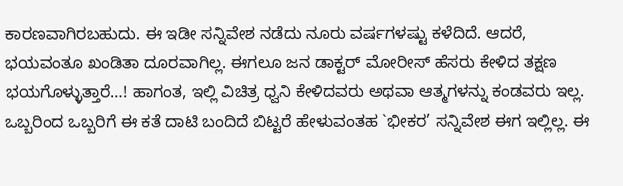ಕಾರಣವಾಗಿರಬಹುದು. ಈ ಇಡೀ ಸನ್ನಿವೇಶ ನಡೆದು ನೂರು ವರ್ಷಗಳಷ್ಟು ಕಳೆದಿದೆ. ಆದರೆ, ಭಯವಂತೂ ಖಂಡಿತಾ ದೂರವಾಗಿಲ್ಲ. ಈಗಲೂ ಜನ ಡಾಕ್ಟರ್ ಮೋರೀಸ್ ಹೆಸರು ಕೇಳಿದ ತಕ್ಷಣ ಭಯಗೊಳ್ಳುತ್ತಾರೆ…! ಹಾಗಂತ, ಇಲ್ಲಿ ವಿಚಿತ್ರ ಧ್ವನಿ ಕೇಳಿದವರು ಅಥವಾ ಆತ್ಮಗಳನ್ನು ಕಂಡವರು ಇಲ್ಲ. ಒಬ್ಬರಿಂದ ಒಬ್ಬರಿಗೆ ಈ ಕತೆ ದಾಟಿ ಬಂದಿದೆ ಬಿಟ್ಟರೆ ಹೇಳುವಂತಹ `ಭೀಕರ’ ಸನ್ನಿವೇಶ ಈಗ ಇಲ್ಲಿಲ್ಲ. ಈ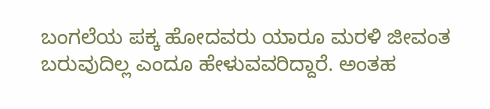ಬಂಗಲೆಯ ಪಕ್ಕ ಹೋದವರು ಯಾರೂ ಮರಳಿ ಜೀವಂತ ಬರುವುದಿಲ್ಲ ಎಂದೂ ಹೇಳುವವರಿದ್ದಾರೆ. ಅಂತಹ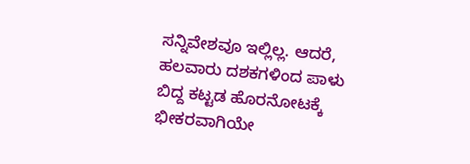ಸನ್ನಿವೇಶವೂ ಇಲ್ಲಿಲ್ಲ. ಆದರೆ, ಹಲವಾರು ದಶಕಗಳಿಂದ ಪಾಳು ಬಿದ್ದ ಕಟ್ಟಡ ಹೊರನೋಟಕ್ಕೆ ಭೀಕರವಾಗಿಯೇ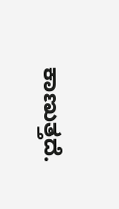ಕಾಣುತ್ತದೆ.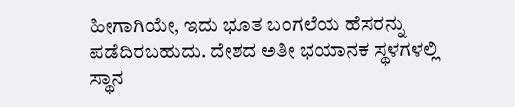ಹೀಗಾಗಿಯೇ, ಇದು ಭೂತ ಬಂಗಲೆಯ ಹೆಸರನ್ನು ಪಡೆದಿರಬಹುದು. ದೇಶದ ಅತೀ ಭಯಾನಕ ಸ್ಥಳಗಳಲ್ಲಿ ಸ್ಥಾನ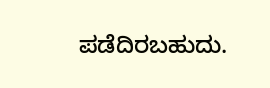ಪಡೆದಿರಬಹುದು.